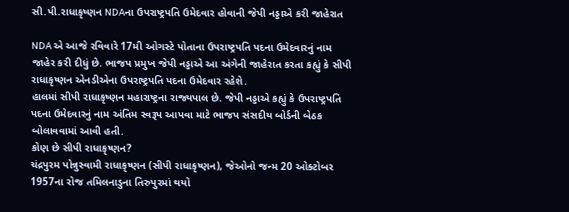સી.પી.રાધાકૃષ્ણન NDAના ઉપરાષ્ટ્રપતિ ઉમેદવાર હોવાની જેપી નડ્ડાએ કરી જાહેરાત

NDA એ આજે રવિવારે 17મી ઓગસ્ટે પોતાના ઉપરાષ્ટ્રપતિ પદના ઉમેદવારનું નામ જાહેર કરી દીધું છે. ભાજપ પ્રમુખ જેપી નડ્ડાએ આ અંગેની જાહેરાત કરતા કહ્યું કે સીપી રાધાકૃષ્ણન એનડીએના ઉપરાષ્ટ્રપતિ પદના ઉમેદવાર રહેશે.
હાલમાં સીપી રાધાકૃષ્ણન મહારાષ્ટ્રના રાજ્યપાલ છે. જેપી નડ્ડાએ કહ્યું કે ઉપરાષ્ટ્રપતિ પદના ઉમેદવારનું નામ અંતિમ સ્વરૂપ આપવા માટે ભાજપ સંસદીય બોર્ડની બેઠક બોલાવવામાં આવી હતી.
કોણ છે સીપી રાધાકૃષ્ણન?
ચંદ્રપુરમ પોન્નુસ્વામી રાધાકૃષ્ણન (સીપી રાધાકૃષ્ણન), જેઓનો જન્મ 20 ઓક્ટોબર 1957ના રોજ તમિલનાડુના તિરુપુરમાં થયો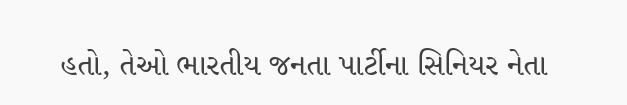હતો, તેઓ ભારતીય જનતા પાર્ટીના સિનિયર નેતા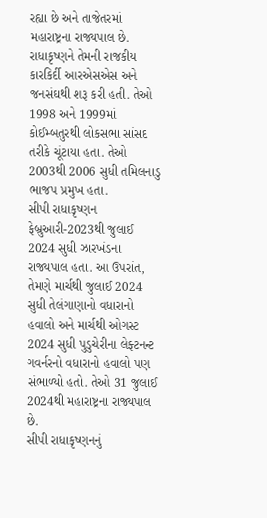રહ્યા છે અને તાજેતરમાં મહારાષ્ટ્રના રાજ્યપાલ છે. રાધાકૃષ્ણને તેમની રાજકીય કારકિર્દી આરએસએસ અને જનસંઘથી શરૂ કરી હતી. તેઓ 1998 અને 1999માં કોઈમ્બતુરથી લોકસભા સાંસદ તરીકે ચૂંટાયા હતા. તેઓ 2003થી 2006 સુધી તમિલનાડુ ભાજપ પ્રમુખ હતા.
સીપી રાધાકૃષ્ણન ફેબ્રુઆરી-2023થી જુલાઈ 2024 સુધી ઝારખંડના રાજ્યપાલ હતા. આ ઉપરાંત, તેમણે માર્ચથી જુલાઈ 2024 સુધી તેલંગાણાનો વધારાનો હવાલો અને માર્ચથી ઓગસ્ટ 2024 સુધી પુડુચેરીના લેફ્ટનન્ટ ગવર્નરનો વધારાનો હવાલો પણ સંભાળ્યો હતો. તેઓ 31 જુલાઈ 2024થી મહારાષ્ટ્રના રાજ્યપાલ છે.
સીપી રાધાકૃષ્ણનનું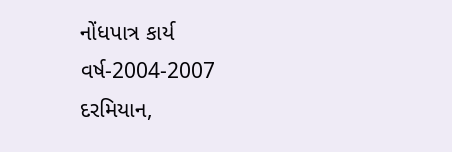નોંધપાત્ર કાર્ય
વર્ષ-2004-2007 દરમિયાન,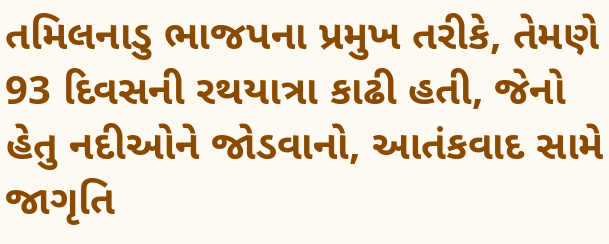તમિલનાડુ ભાજપના પ્રમુખ તરીકે, તેમણે 93 દિવસની રથયાત્રા કાઢી હતી, જેનો હેતુ નદીઓને જોડવાનો, આતંકવાદ સામે જાગૃતિ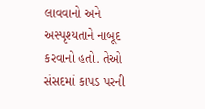લાવવાનો અને અસ્પૃશ્યતાને નાબૂદ કરવાનો હતો. તેઓ સંસદમાં કાપડ પરની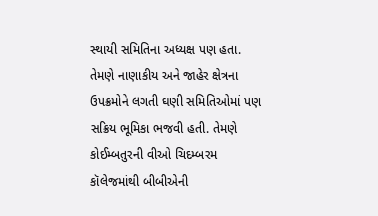સ્થાયી સમિતિના અધ્યક્ષ પણ હતા. તેમણે નાણાકીય અને જાહેર ક્ષેત્રના ઉપક્રમોને લગતી ઘણી સમિતિઓમાં પણ સક્રિય ભૂમિકા ભજવી હતી. તેમણે કોઈમ્બતુરની વીઓ ચિદમ્બરમ કૉલેજમાંથી બીબીએની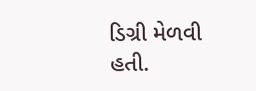ડિગ્રી મેળવી હતી.